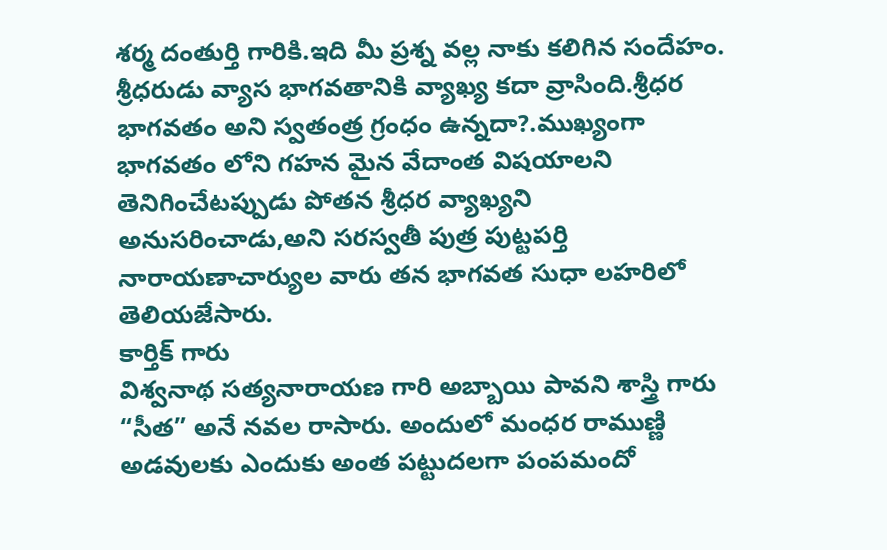శర్మ దంతుర్తి గారికి.ఇది మీ ప్రశ్న వల్ల నాకు కలిగిన సందేహం.
శ్రీధరుడు వ్యాస భాగవతానికి వ్యాఖ్య కదా వ్రాసింది.శ్రీధర భాగవతం అని స్వతంత్ర గ్రంధం ఉన్నదా?.ముఖ్యంగా భాగవతం లోని గహన మైన వేదాంత విషయాలని తెనిగించేటప్పుడు పోతన శ్రీధర వ్యాఖ్యని అనుసరించాడు,అని సరస్వతీ పుత్ర పుట్టపర్తి నారాయణాచార్యుల వారు తన భాగవత సుధా లహరిలో తెలియజేసారు.
కార్తిక్ గారు
విశ్వనాథ సత్యనారాయణ గారి అబ్బాయి పావని శాస్త్రి గారు “సీత” అనే నవల రాసారు. అందులో మంధర రాముణ్ణి అడవులకు ఎందుకు అంత పట్టుదలగా పంపమందో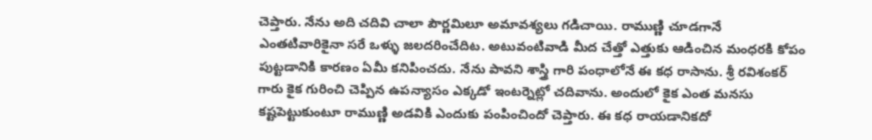చెప్తారు. నేను అది చదివి చాలా పౌర్ణమిలూ అమావశ్యలు గడిచాయి. రాముణ్ణి చూడగానే ఎంతటివారికైనా సరే ఒళ్ళు జలదరించేదిట. అటువంటివాడి మీద చేత్తో ఎత్తుకు ఆడించిన మంధరకి కోపం పుట్టడానికి కారణం ఏమీ కనిపించదు. నేను పావని శాస్త్రి గారి పంధాలోనే ఈ కధ రాసాను. శ్రీ రవిశంకర్ గారు కైక గురించి చెప్పిన ఉపన్యాసం ఎక్కడో ఇంటర్నెట్లో చదివాను. అందులో కైక ఎంత మనసు కష్టపెట్టుకుంటూ రాముణ్ణి అడవికి ఎందుకు పంపించిందో చెప్తారు. ఈ కధ రాయడానికదో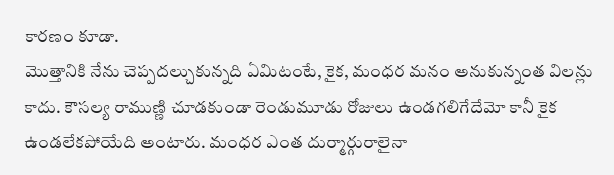కారణం కూడా.
మొత్తానికి నేను చెప్పదల్చుకున్నది ఏమిటంటే, కైక, మంధర మనం అనుకున్నంత విలన్లు కాదు. కౌసల్య రాముణ్ణి చూడకుండా రెండుమూడు రోజులు ఉండగలిగేదేమో కానీ కైక ఉండలేకపోయేది అంటారు. మంధర ఎంత దుర్మార్గురాలైనా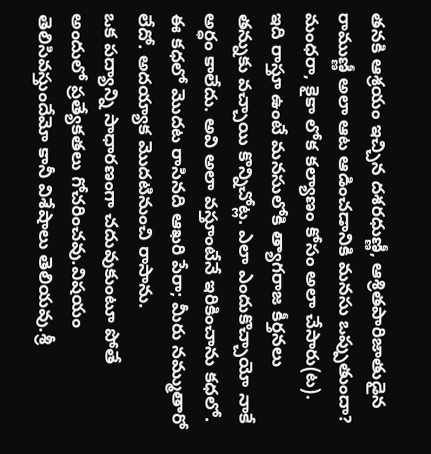తనకి ఆశ్రయం ఇచ్చిన దశరధుణ్ణీ, ఆశ్రితపారిజాతుడైన రాముణ్ణీ అలా ఆట ఆడించడానికి మనసు ఒప్పుతుందా? మంధరా, కైకా లోక కల్యాణం కోసం అలా చేసారు(ట). ఇది రాస్తూ ఉంటే మనసులోకి త్యాగరాజ కీర్తనలు తన్నుకు వచ్చాయి కొన్నిచోట్ల. ఎలా ఎందుకొచ్చాయో నాకే అర్ధం కాలేదు. అవి అలా వస్తూంటేనే ఇరికించాను కధలో. ఈ కధలో మొదట రాసినది ఆఖరి పేరా; మీరు నమ్ముతారో లేదో. అదయ్యాక మొదటినుంచి రాసాను.
ఒక పద్యాన్ని సాధారణంగా చదువుకుంటూ పోతే అందులో ప్రత్యేకతలు గోచరించవు.విషయం తెలిసివస్తుందేమో కానీ విశేషాలు తెలియవు.శ్రీ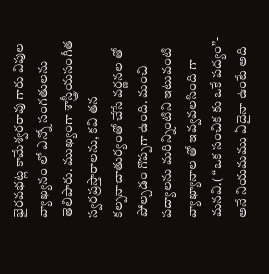భైరవభట్ల కామేశ్వరరావు గారు విపుల వ్యాఖ్యనం లో ఎన్నో సంగతులను తెలిపారు. ముఖ్యంగా శాస్త్రీయసంగీత స్వరప్రస్తారాలను, కవి తన కల్పనాచాతుర్యంతో చేసే వర్ణనల తో పోల్చడం గొప్పగా ఉంది. మంచి పద్యాలను మరిన్నింటిని ఇటువంటి వ్యాఖ్యానాల తో ఇవ్వవలసింది గా మనవి.( “ఒక సంచిక కు ఒకే పద్యం”- అనే నియమము ఏదైనా ఉంటే అది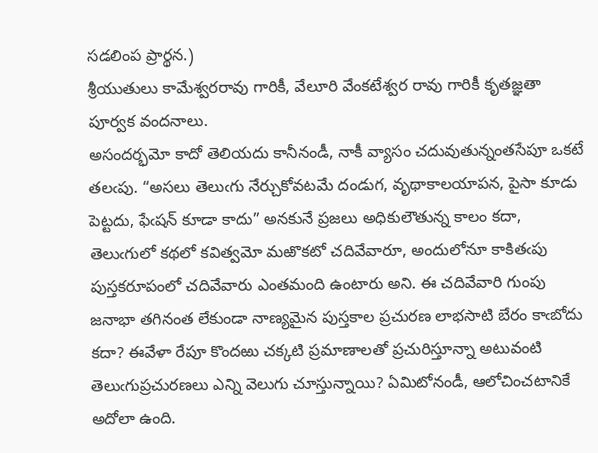సడలింప ప్రార్థన.)
శ్రీయుతులు కామేశ్వరరావు గారికీ, వేలూరి వేంకటేశ్వర రావు గారికీ కృతజ్ఞతా పూర్వక వందనాలు.
అసందర్భమో కాదో తెలియదు కానీనండీ, నాకీ వ్యాసం చదువుతున్నంతసేపూ ఒకటే తలఁపు. “అసలు తెలుఁగు నేర్చుకోవటమే దండుగ, వృథాకాలయాపన, పైసా కూడు పెట్టదు, ఫేఁషన్ కూడా కాదు” అనకునే ప్రజలు అధికులౌతున్న కాలం కదా, తెలుఁగులో కథలో కవిత్వమో మఱొకటో చదివేవారూ, అందులోనూ కాకితఁపు పుస్తకరూపంలో చదివేవారు ఎంతమంది ఉంటారు అని. ఈ చదివేవారి గుంపు జనాభా తగినంత లేకుండా నాణ్యమైన పుస్తకాల ప్రచురణ లాభసాటి బేరం కాఁబోదు కదా? ఈవేళా రేపూ కొందఱు చక్కటి ప్రమాణాలతో ప్రచురిస్తూన్నా అటువంటి తెలుఁగుప్రచురణలు ఎన్ని వెలుగు చూస్తున్నాయి? ఏమిటోనండీ, ఆలోచించటానికే అదోలా ఉంది.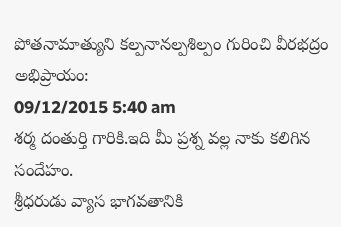పోతనామాత్యుని కల్పనానల్పశిల్పం గురించి వీరభద్రం అభిప్రాయం:
09/12/2015 5:40 am
శర్మ దంతుర్తి గారికి.ఇది మీ ప్రశ్న వల్ల నాకు కలిగిన సందేహం.
శ్రీధరుడు వ్యాస భాగవతానికి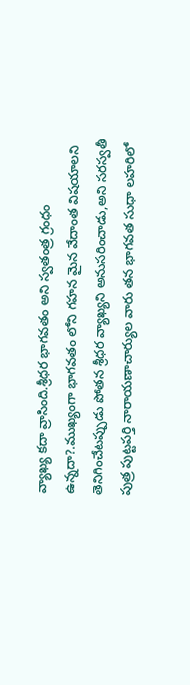వ్యాఖ్య కదా వ్రాసింది.శ్రీధర భాగవతం అని స్వతంత్ర గ్రంధం ఉన్నదా?.ముఖ్యంగా భాగవతం లోని గహన మైన వేదాంత విషయాలని తెనిగించేటప్పుడు పోతన శ్రీధర వ్యాఖ్యని అనుసరించాడు,అని సరస్వతీ పుత్ర పుట్టపర్తి నారాయణాచార్యుల వారు తన భాగవత సుధా లహరిలో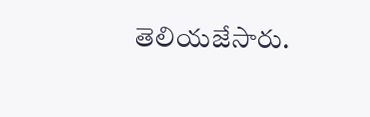తెలియజేసారు.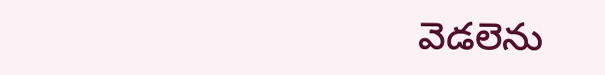వెడలెను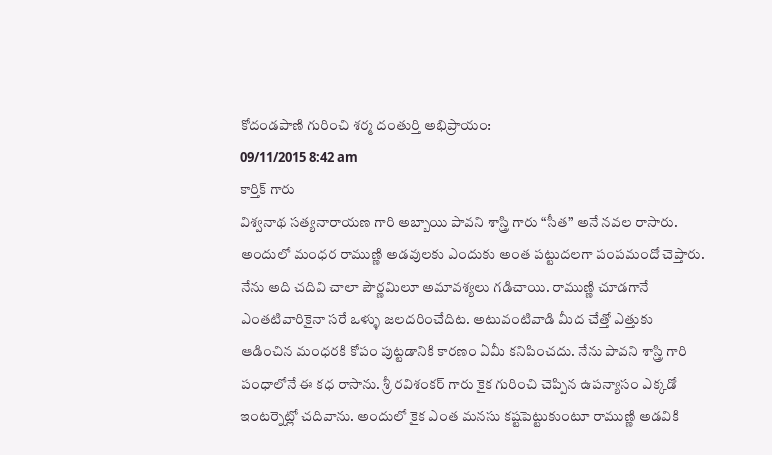కోదండపాణి గురించి శర్మ దంతుర్తి అభిప్రాయం:
09/11/2015 8:42 am
కార్తిక్ గారు
విశ్వనాథ సత్యనారాయణ గారి అబ్బాయి పావని శాస్త్రి గారు “సీత” అనే నవల రాసారు. అందులో మంధర రాముణ్ణి అడవులకు ఎందుకు అంత పట్టుదలగా పంపమందో చెప్తారు. నేను అది చదివి చాలా పౌర్ణమిలూ అమావశ్యలు గడిచాయి. రాముణ్ణి చూడగానే ఎంతటివారికైనా సరే ఒళ్ళు జలదరించేదిట. అటువంటివాడి మీద చేత్తో ఎత్తుకు ఆడించిన మంధరకి కోపం పుట్టడానికి కారణం ఏమీ కనిపించదు. నేను పావని శాస్త్రి గారి పంధాలోనే ఈ కధ రాసాను. శ్రీ రవిశంకర్ గారు కైక గురించి చెప్పిన ఉపన్యాసం ఎక్కడో ఇంటర్నెట్లో చదివాను. అందులో కైక ఎంత మనసు కష్టపెట్టుకుంటూ రాముణ్ణి అడవికి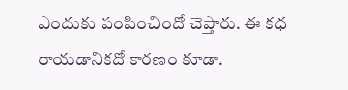ఎందుకు పంపించిందో చెప్తారు. ఈ కధ రాయడానికదో కారణం కూడా.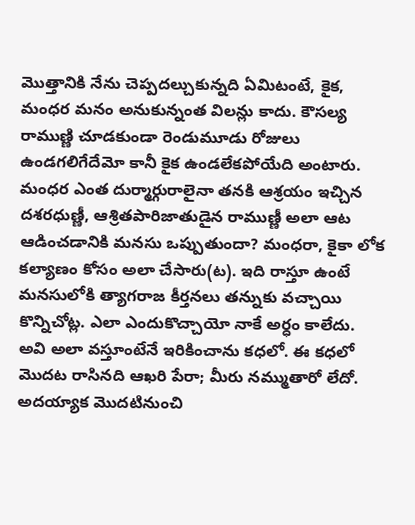మొత్తానికి నేను చెప్పదల్చుకున్నది ఏమిటంటే, కైక, మంధర మనం అనుకున్నంత విలన్లు కాదు. కౌసల్య రాముణ్ణి చూడకుండా రెండుమూడు రోజులు ఉండగలిగేదేమో కానీ కైక ఉండలేకపోయేది అంటారు. మంధర ఎంత దుర్మార్గురాలైనా తనకి ఆశ్రయం ఇచ్చిన దశరధుణ్ణీ, ఆశ్రితపారిజాతుడైన రాముణ్ణీ అలా ఆట ఆడించడానికి మనసు ఒప్పుతుందా? మంధరా, కైకా లోక కల్యాణం కోసం అలా చేసారు(ట). ఇది రాస్తూ ఉంటే మనసులోకి త్యాగరాజ కీర్తనలు తన్నుకు వచ్చాయి కొన్నిచోట్ల. ఎలా ఎందుకొచ్చాయో నాకే అర్ధం కాలేదు. అవి అలా వస్తూంటేనే ఇరికించాను కధలో. ఈ కధలో మొదట రాసినది ఆఖరి పేరా; మీరు నమ్ముతారో లేదో. అదయ్యాక మొదటినుంచి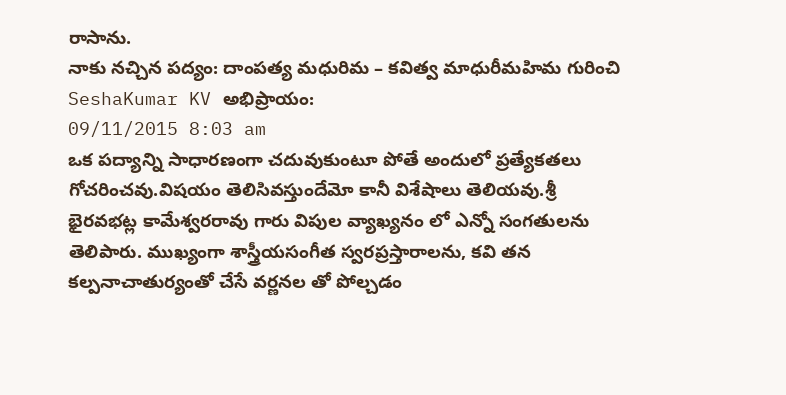రాసాను.
నాకు నచ్చిన పద్యం: దాంపత్య మధురిమ – కవిత్వ మాధురీమహిమ గురించి SeshaKumar KV అభిప్రాయం:
09/11/2015 8:03 am
ఒక పద్యాన్ని సాధారణంగా చదువుకుంటూ పోతే అందులో ప్రత్యేకతలు గోచరించవు.విషయం తెలిసివస్తుందేమో కానీ విశేషాలు తెలియవు.శ్రీ భైరవభట్ల కామేశ్వరరావు గారు విపుల వ్యాఖ్యనం లో ఎన్నో సంగతులను తెలిపారు. ముఖ్యంగా శాస్త్రీయసంగీత స్వరప్రస్తారాలను, కవి తన కల్పనాచాతుర్యంతో చేసే వర్ణనల తో పోల్చడం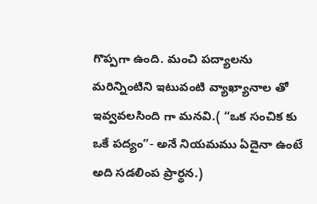గొప్పగా ఉంది. మంచి పద్యాలను మరిన్నింటిని ఇటువంటి వ్యాఖ్యానాల తో ఇవ్వవలసింది గా మనవి.( “ఒక సంచిక కు ఒకే పద్యం”- అనే నియమము ఏదైనా ఉంటే అది సడలింప ప్రార్థన.)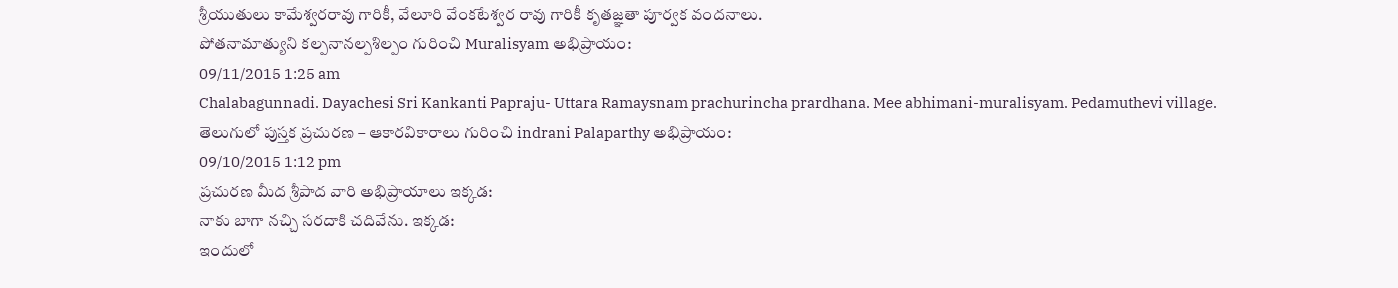శ్రీయుతులు కామేశ్వరరావు గారికీ, వేలూరి వేంకటేశ్వర రావు గారికీ కృతజ్ఞతా పూర్వక వందనాలు.
పోతనామాత్యుని కల్పనానల్పశిల్పం గురించి Muralisyam అభిప్రాయం:
09/11/2015 1:25 am
Chalabagunnadi. Dayachesi Sri Kankanti Papraju- Uttara Ramaysnam prachurincha prardhana. Mee abhimani-muralisyam. Pedamuthevi village.
తెలుగులో పుస్తక ప్రచురణ – ఆకారవికారాలు గురించి indrani Palaparthy అభిప్రాయం:
09/10/2015 1:12 pm
ప్రచురణ మీద శ్రీపాద వారి అభిప్రాయాలు ఇక్కడ:
నాకు బాగా నచ్చి సరదాకి చదివేను. ఇక్కడ:
ఇందులో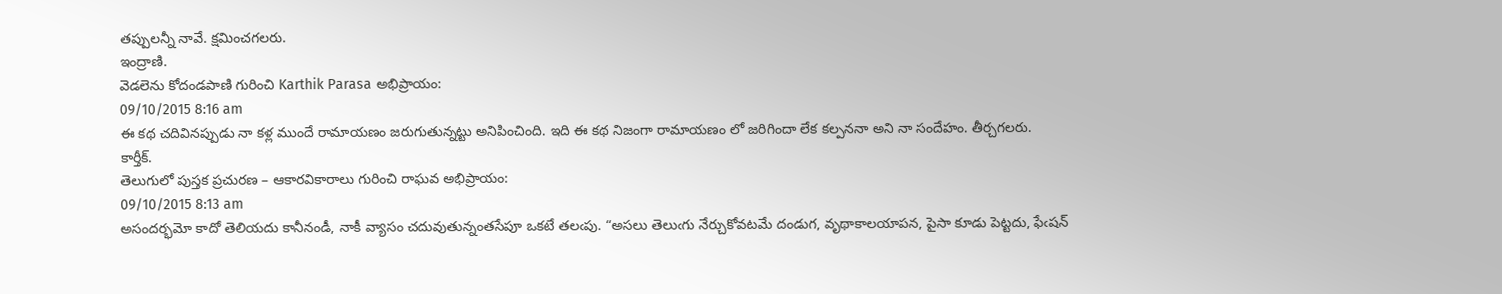తప్పులన్నీ నావే. క్షమించగలరు.
ఇంద్రాణి.
వెడలెను కోదండపాణి గురించి Karthik Parasa అభిప్రాయం:
09/10/2015 8:16 am
ఈ కథ చదివినప్పుడు నా కళ్ల ముందే రామాయణం జరుగుతున్నట్టు అనిపించింది. ఇది ఈ కథ నిజంగా రామాయణం లో జరిగిందా లేక కల్పననా అని నా సందేహం. తీర్చగలరు.
కార్తీక్.
తెలుగులో పుస్తక ప్రచురణ – ఆకారవికారాలు గురించి రాఘవ అభిప్రాయం:
09/10/2015 8:13 am
అసందర్భమో కాదో తెలియదు కానీనండీ, నాకీ వ్యాసం చదువుతున్నంతసేపూ ఒకటే తలఁపు. “అసలు తెలుఁగు నేర్చుకోవటమే దండుగ, వృథాకాలయాపన, పైసా కూడు పెట్టదు, ఫేఁషన్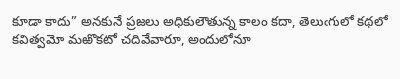కూడా కాదు” అనకునే ప్రజలు అధికులౌతున్న కాలం కదా, తెలుఁగులో కథలో కవిత్వమో మఱొకటో చదివేవారూ, అందులోనూ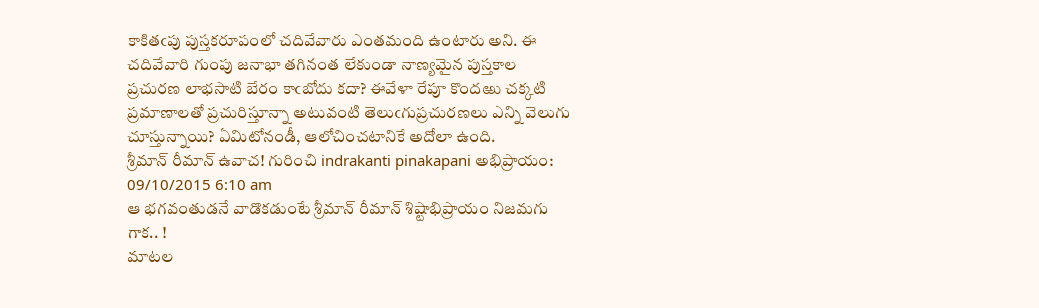కాకితఁపు పుస్తకరూపంలో చదివేవారు ఎంతమంది ఉంటారు అని. ఈ చదివేవారి గుంపు జనాభా తగినంత లేకుండా నాణ్యమైన పుస్తకాల ప్రచురణ లాభసాటి బేరం కాఁబోదు కదా? ఈవేళా రేపూ కొందఱు చక్కటి ప్రమాణాలతో ప్రచురిస్తూన్నా అటువంటి తెలుఁగుప్రచురణలు ఎన్ని వెలుగు చూస్తున్నాయి? ఏమిటోనండీ, ఆలోచించటానికే అదోలా ఉంది.
శ్రీమాన్ రీమాన్ ఉవాచ! గురించి indrakanti pinakapani అభిప్రాయం:
09/10/2015 6:10 am
ఆ భగవంతుడనే వాడొకడుంటే శ్రీమాన్ రీమాన్ శిష్టాభిప్రాయం నిజమగు గాక.. !
మాటల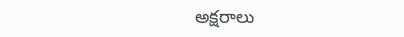అక్షరాలు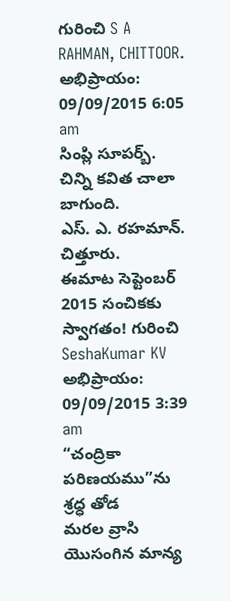గురించి S A RAHMAN, CHITTOOR. అభిప్రాయం:
09/09/2015 6:05 am
సింప్లి సూపర్బ్. చిన్ని కవిత చాలా బాగుంది.
ఎస్. ఎ. రహమాన్. చిత్తూరు.
ఈమాట సెప్టెంబర్ 2015 సంచికకు స్వాగతం! గురించి SeshaKumar KV అభిప్రాయం:
09/09/2015 3:39 am
“చంద్రికా పరిణయము”ను శ్రధ్ధ తోడ
మరల వ్రాసి యొసంగిన మాన్య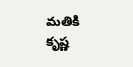మతికి
కృష్ణ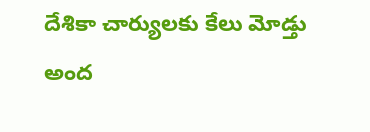దేశికా చార్యులకు కేలు మోడ్తు
అంద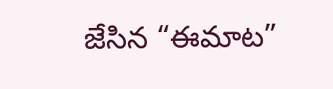జేసిన “ఈమాట”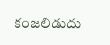కంజలిడుదు